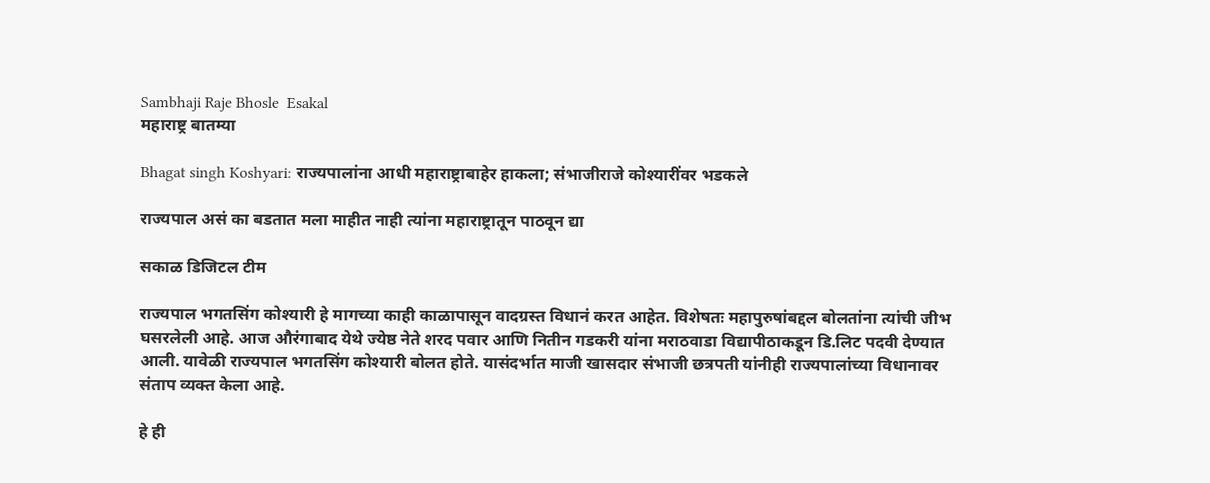Sambhaji Raje Bhosle  Esakal
महाराष्ट्र बातम्या

Bhagat singh Koshyari: राज्यपालांना आधी महाराष्ट्राबाहेर हाकला; संभाजीराजे कोश्यारींवर भडकले

राज्यपाल असं का बडतात मला माहीत नाही त्यांना महाराष्ट्रातून पाठवून द्या

सकाळ डिजिटल टीम

राज्यपाल भगतसिंग कोश्यारी हे मागच्या काही काळापासून वादग्रस्त विधानं करत आहेत. विशेषतः महापुरुषांबद्दल बोलतांना त्यांची जीभ घसरलेली आहे. आज औरंगाबाद येथे ज्येष्ठ नेते शरद पवार आणि नितीन गडकरी यांना मराठवाडा विद्यापीठाकडून डि.लिट पदवी देण्यात आली. यावेळी राज्यपाल भगतसिंग कोश्यारी बोलत होते. यासंदर्भात माजी खासदार संभाजी छत्रपती यांनीही राज्यपालांच्या विधानावर संताप व्यक्त केला आहे.

हे ही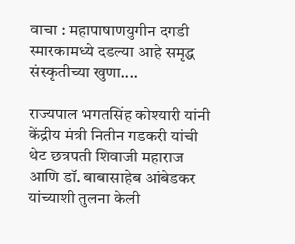वाचा : महापाषाणयुगीन दगडी स्मारकामध्ये दडल्या आहे समृद्ध संस्कृतीच्या खुणा....

राज्यपाल भगतसिंह कोश्यारी यांनी केंद्रीय मंत्री नितीन गडकरी यांची थेट छत्रपती शिवाजी महाराज आणि डॉ. बाबासाहेब आंबेडकर यांच्याशी तुलना केली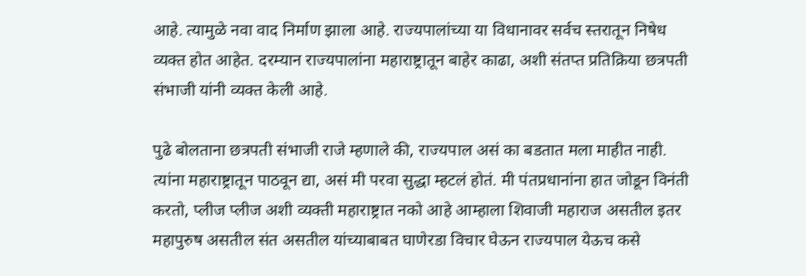आहे. त्यामुळे नवा वाद निर्माण झाला आहे. राज्यपालांच्या या विधानावर सर्वच स्तरातून निषेध व्यक्त होत आहेत. दरम्यान राज्यपालांना महाराष्ट्रातून बाहेर काढा, अशी संतप्त प्रतिक्रिया छत्रपती संभाजी यांनी व्यक्त केली आहे.

पुढे बोलताना छत्रपती संभाजी राजे म्हणाले की, राज्यपाल असं का बडतात मला माहीत नाही. त्यांना महाराष्ट्रातून पाठवून द्या, असं मी परवा सुद्धा म्हटलं होतं. मी पंतप्रधानांना हात जोडून विनंती करतो, प्लीज प्लीज अशी व्यक्ती महाराष्ट्रात नको आहे आम्हाला शिवाजी महाराज असतील इतर महापुरुष असतील संत असतील यांच्याबाबत घाणेरडा विचार घेऊन राज्यपाल येऊच कसे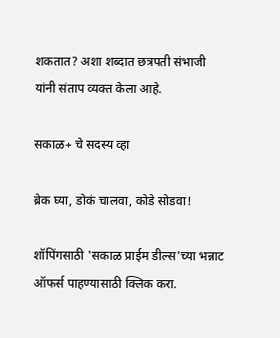शकतात? अशा शब्दात छत्रपती संभाजी यांनी संताप व्यक्त केला आहे.

सकाळ+ चे सदस्य व्हा

ब्रेक घ्या, डोकं चालवा, कोडे सोडवा!

शॉपिंगसाठी 'सकाळ प्राईम डील्स'च्या भन्नाट ऑफर्स पाहण्यासाठी क्लिक करा.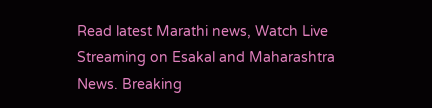Read latest Marathi news, Watch Live Streaming on Esakal and Maharashtra News. Breaking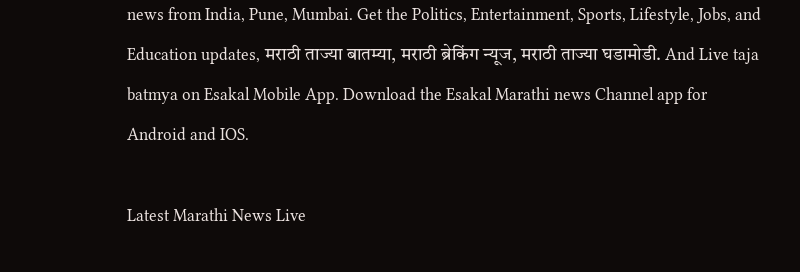news from India, Pune, Mumbai. Get the Politics, Entertainment, Sports, Lifestyle, Jobs, and Education updates, मराठी ताज्या बातम्या, मराठी ब्रेकिंग न्यूज, मराठी ताज्या घडामोडी. And Live taja batmya on Esakal Mobile App. Download the Esakal Marathi news Channel app for Android and IOS.

Latest Marathi News Live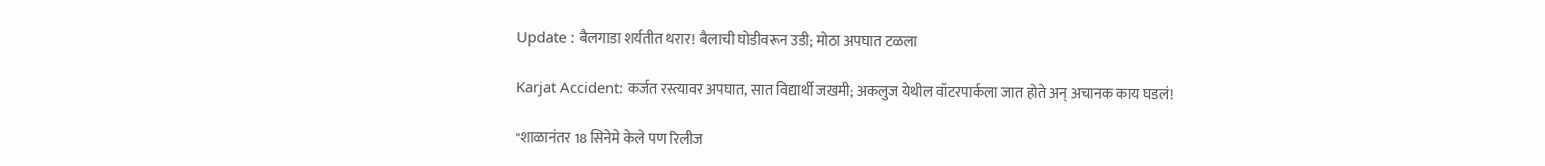Update : बैलगाडा शर्यतीत थरार! बैलाची घोडीवरून उडी; मोठा अपघात टळला

Karjat Accident: कर्जत रस्त्यावर अपघात, सात विद्यार्थी जखमी; अकलुज येथील वॉटरपार्कला जात होते अन् अचानक काय घडलं!

"शाळानंतर 18 सिनेमे केले पण रिलीज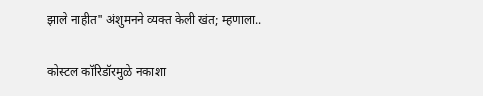झाले नाहीत" अंशुमनने व्यक्त केली खंत; म्हणाला..

कोस्टल कॉरिडॉरमुळे नकाशा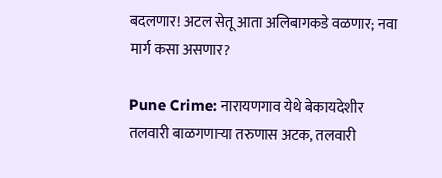बदलणार! अटल सेतू आता अलिबागकडे वळणार; नवा मार्ग कसा असणार?

Pune Crime: नारायणगाव येथे बेकायदेशीर तलवारी बाळगणाऱ्या तरुणास अटक, तलवारी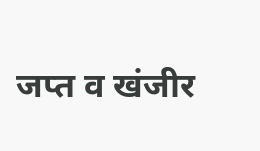जप्त व खंजीर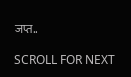जप्त..

SCROLL FOR NEXT